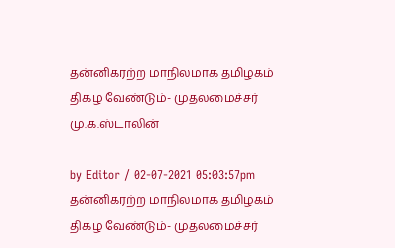தன்னிகரற்ற மாநிலமாக தமிழகம் திகழ வேண்டும்- முதலமைச்சர் மு.க.ஸ்டாலின்

by Editor / 02-07-2021 05:03:57pm
தன்னிகரற்ற மாநிலமாக தமிழகம் திகழ வேண்டும்- முதலமைச்சர்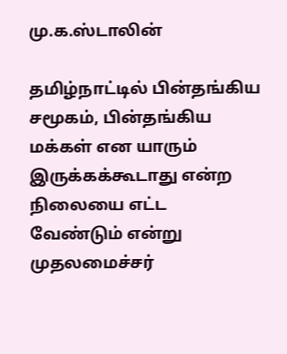மு.க.ஸ்டாலின்

தமிழ்நாட்டில் பின்தங்கிய சமூகம், பின்தங்கிய மக்கள் என யாரும் இருக்கக்கூடாது என்ற நிலையை எட்ட வேண்டும் என்று முதலமைச்சர்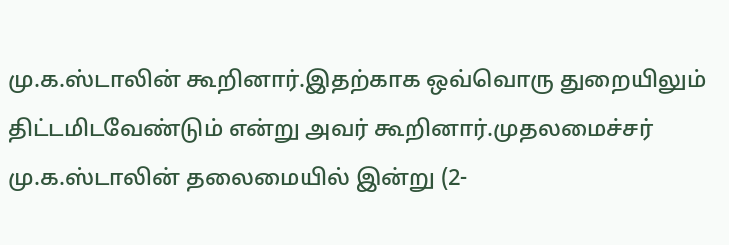மு.க.ஸ்டாலின் கூறினார்.இதற்காக ஒவ்வொரு துறையிலும் திட்டமிடவேண்டும் என்று அவர் கூறினார்.முதலமைச்சர் மு.க.ஸ்டாலின் தலைமையில் இன்று (2-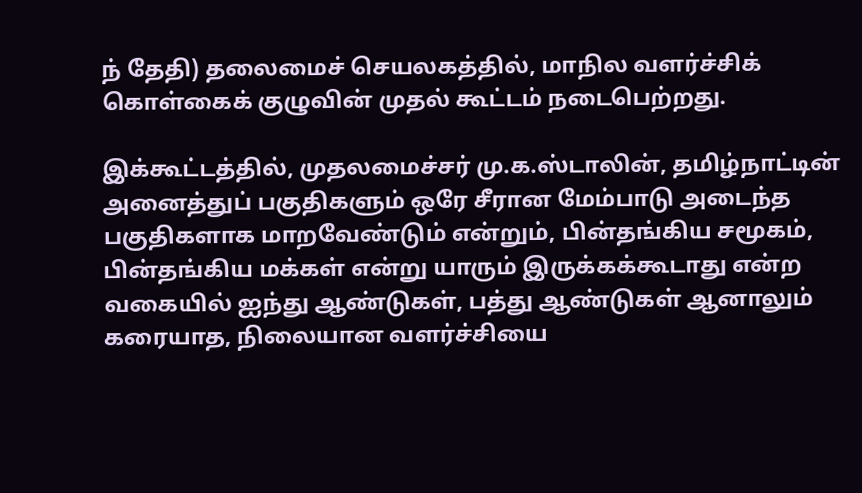ந் தேதி) தலைமைச் செயலகத்தில், மாநில வளர்ச்சிக் கொள்கைக் குழுவின் முதல் கூட்டம் நடைபெற்றது.

இக்கூட்டத்தில், முதலமைச்சர் மு.க.ஸ்டாலின், தமிழ்நாட்டின் அனைத்துப் பகுதிகளும் ஒரே சீரான மேம்பாடு அடைந்த பகுதிகளாக மாறவேண்டும் என்றும், பின்தங்கிய சமூகம், பின்தங்கிய மக்கள் என்று யாரும் இருக்கக்கூடாது என்ற வகையில் ஐந்து ஆண்டுகள், பத்து ஆண்டுகள் ஆனாலும் கரையாத, நிலையான வளர்ச்சியை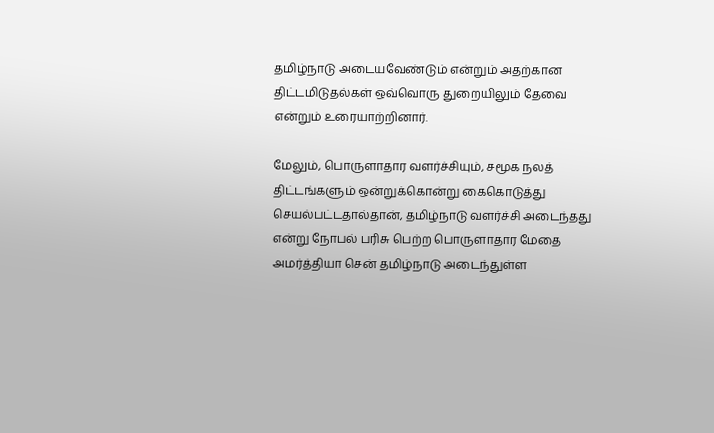தமிழ்நாடு அடையவேண்டும் என்றும் அதற்கான திட்டமிடுதல்கள் ஒவ்வொரு துறையிலும் தேவை என்றும் உரையாற்றினார்.

மேலும், பொருளாதார வளர்ச்சியும், சமூக நலத் திட்டங்களும் ஒன்றுக்கொன்று கைகொடுத்து செயல்பட்டதால்தான், தமிழ்நாடு வளர்ச்சி அடைந்தது என்று நோபல் பரிசு பெற்ற பொருளாதார மேதை அமர்த்தியா சென் தமிழ்நாடு அடைந்துள்ள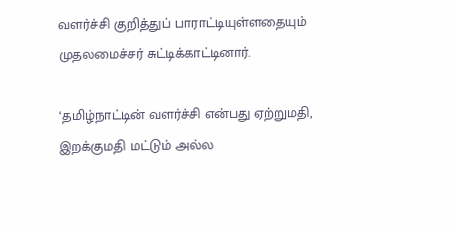வளர்ச்சி குறித்துப் பாராட்டியுள்ளதையும் முதலமைச்சர் சுட்டிக்காட்டினார்.

‘தமிழ்நாட்டின் வளர்ச்சி என்பது ஏற்றுமதி, இறக்குமதி மட்டும் அல்ல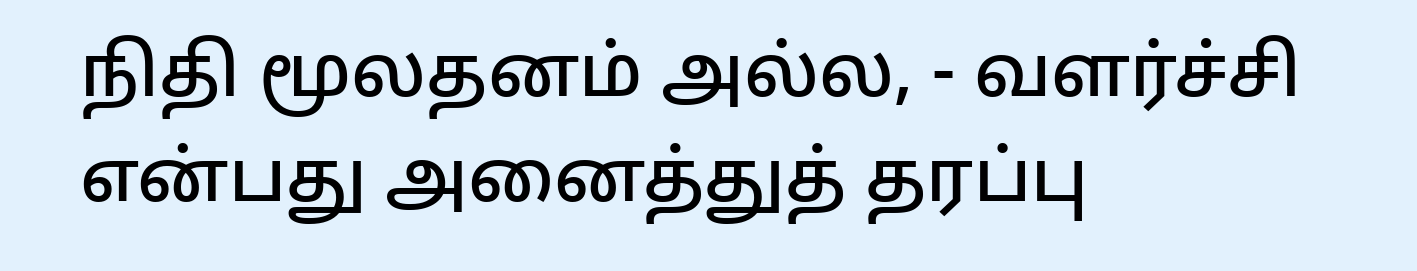நிதி மூலதனம் அல்ல, - வளர்ச்சி என்பது அனைத்துத் தரப்பு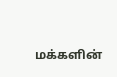மக்களின்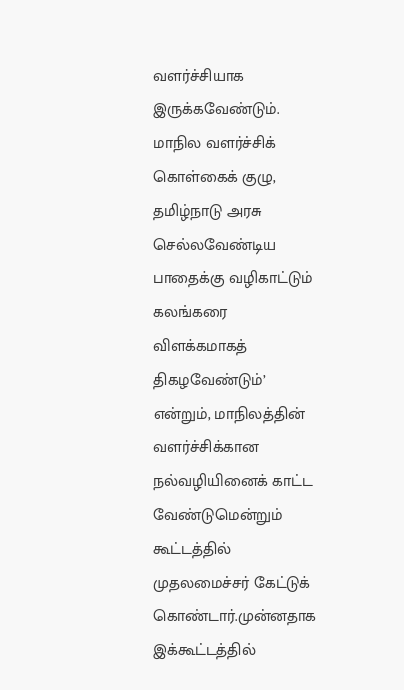வளர்ச்சியாக இருக்கவேண்டும். மாநில வளர்ச்சிக் கொள்கைக் குழு, தமிழ்நாடு அரசு செல்லவேண்டிய பாதைக்கு வழிகாட்டும் கலங்கரை விளக்கமாகத் திகழவேண்டும்’ என்றும், மாநிலத்தின் வளர்ச்சிக்கான நல்வழியினைக் காட்ட வேண்டுமென்றும் கூட்டத்தில் முதலமைச்சர் கேட்டுக் கொண்டார்.முன்னதாக இக்கூட்டத்தில்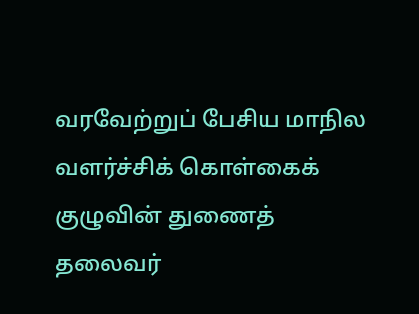வரவேற்றுப் பேசிய மாநில வளர்ச்சிக் கொள்கைக் குழுவின் துணைத் தலைவர்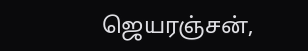ஜெயரஞ்சன்,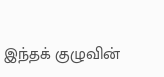இந்தக் குழுவின்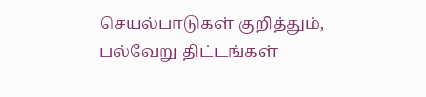செயல்பாடுகள் குறித்தும், பல்வேறு திட்டங்கள்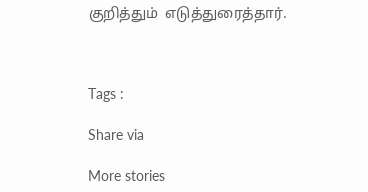குறித்தும்  எடுத்துரைத்தார்.



Tags :

Share via

More stories